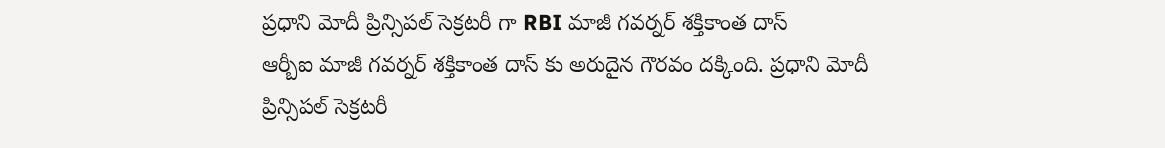ప్రధాని మోదీ ప్రిన్సిపల్ సెక్రటరీ గా RBI మాజీ గవర్నర్ శక్తికాంత దాస్
ఆర్బీఐ మాజీ గవర్నర్ శక్తికాంత దాస్ కు అరుదైన గౌరవం దక్కింది. ప్రధాని మోదీ ప్రిన్సిపల్ సెక్రటరీ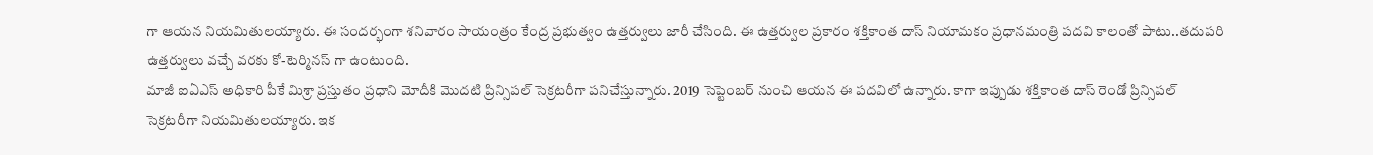గా ఆయన నియమితులయ్యారు. ఈ సందర్భంగా శనివారం సాయంత్రం కేంద్ర ప్రభుత్వం ఉత్తర్వులు జారీ చేసింది. ఈ ఉత్తర్వుల ప్రకారం శక్తికాంత దాస్ నియామకం ప్రధానమంత్రి పదవి కాలంతో పాటు..తదుపరి ఉత్తర్వులు వచ్చే వరకు కో-టెర్మినస్ గా ఉంటుంది.
మాజీ ఐఏఎస్ అధికారి పీకే మిశ్రా ప్రస్తుతం ప్రధాని మోదీకి మొదటి ప్రిన్సిపల్ సెక్రటరీగా పనిచేస్తున్నారు. 2019 సెప్టెంబర్ నుంచి ఆయన ఈ పదవిలో ఉన్నారు. కాగా ఇప్పుడు శక్తికాంత దాస్ రెండో ప్రిన్సిపల్ సెక్రటరీగా నియమితులయ్యారు. ఇక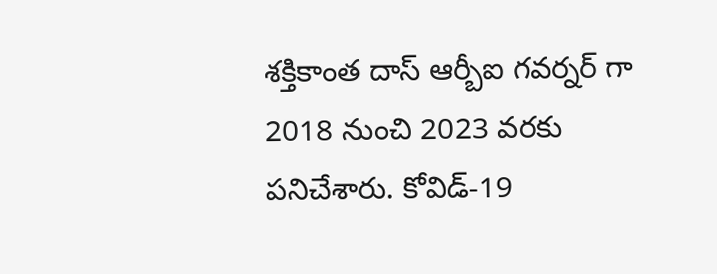శక్తికాంత దాస్ ఆర్బీఐ గవర్నర్ గా 2018 నుంచి 2023 వరకు పనిచేశారు. కోవిడ్-19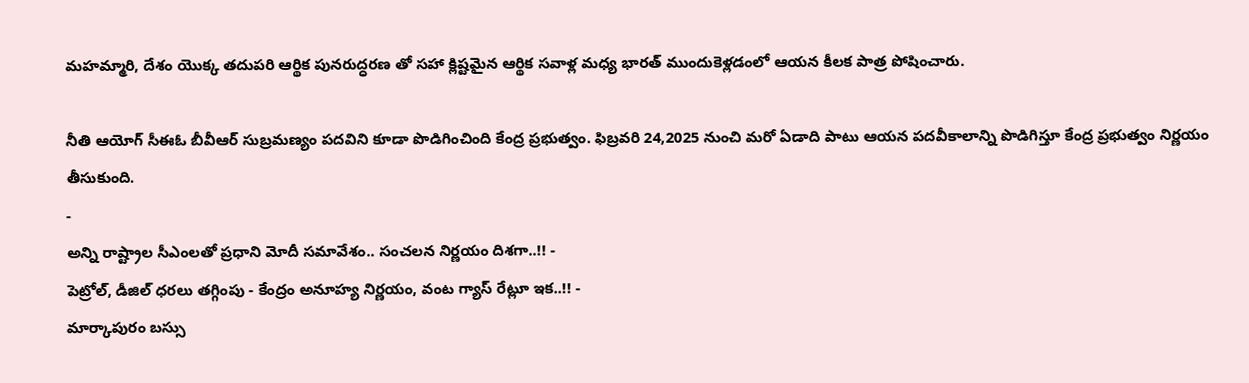మహమ్మారి, దేశం యొక్క తదుపరి ఆర్థిక పునరుద్ధరణ తో సహా క్లిష్టమైన ఆర్థిక సవాళ్ల మధ్య భారత్ ముందుకెళ్లడంలో ఆయన కీలక పాత్ర పోషించారు.

నీతి ఆయోగ్ సీఈఓ బీవీఆర్ సుబ్రమణ్యం పదవిని కూడా పొడిగించింది కేంద్ర ప్రభుత్వం. ఫిబ్రవరి 24,2025 నుంచి మరో ఏడాది పాటు ఆయన పదవీకాలాన్ని పొడిగిస్తూ కేంద్ర ప్రభుత్వం నిర్ణయం తీసుకుంది.
-
అన్ని రాష్ట్రాల సీఎంలతో ప్రధాని మోదీ సమావేశం.. సంచలన నిర్ణయం దిశగా..!! -
పెట్రోల్, డీజిల్ ధరలు తగ్గింపు - కేంద్రం అనూహ్య నిర్ణయం, వంట గ్యాస్ రేట్లూ ఇక..!! -
మార్కాపురం బస్సు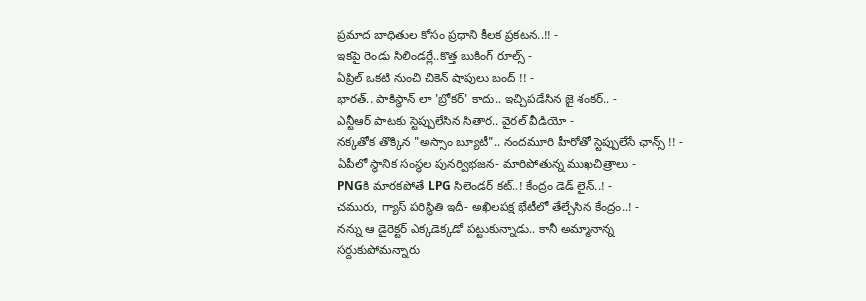ప్రమాద బాధితుల కోసం ప్రధాని కీలక ప్రకటన..!! -
ఇకపై రెండు సిలిండర్లే..కొత్త బుకింగ్ రూల్స్ -
ఏప్రిల్ ఒకటి నుంచి చికెన్ షాపులు బంద్ !! -
భారత్.. పాకిస్థాన్ లా 'బ్రోకర్' కాదు.. ఇచ్చిపడేసిన జై శంకర్.. -
ఎన్టీఆర్ పాటకు స్టెప్పులేసిన సితార.. వైరల్ వీడియో -
నక్కతోక తొక్కిన "అస్సాం బ్యూటీ".. నందమూరి హీరోతో స్టెప్పులేసే ఛాన్స్ !! -
ఏపీలో స్థానిక సంస్థల పునర్విభజన- మారిపోతున్న ముఖచిత్రాలు -
PNGకి మారకపోతే LPG సిలెండర్ కట్..! కేంద్రం డెడ్ లైన్..! -
చమురు, గ్యాస్ పరిస్ధితి ఇదీ- అఖిలపక్ష భేటీలో తేల్చేసిన కేంద్రం..! -
నన్ను ఆ డైరెక్టర్ ఎక్కడెక్కడో పట్టుకున్నాడు.. కానీ అమ్మానాన్న సర్దుకుపోమన్నారు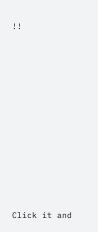!!












Click it and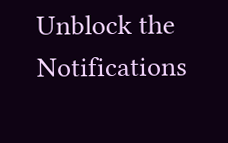Unblock the Notifications